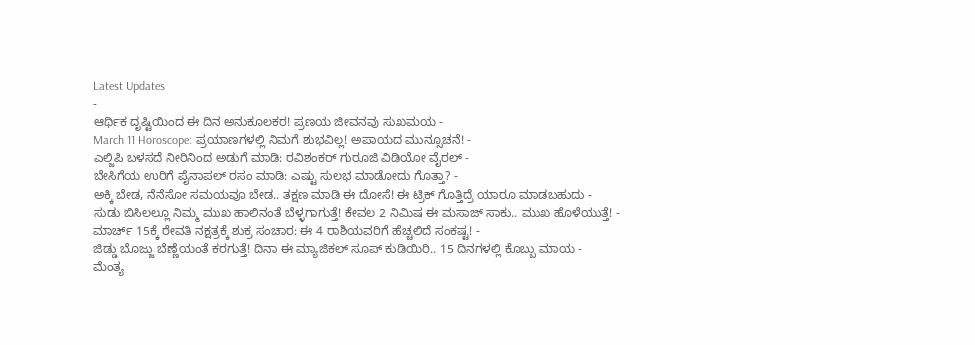Latest Updates
-
ಆರ್ಥಿಕ ದೃಷ್ಟಿಯಿಂದ ಈ ದಿನ ಅನುಕೂಲಕರ! ಪ್ರಣಯ ಜೀವನವು ಸುಖಮಯ -
March 11 Horoscope: ಪ್ರಯಾಣಗಳಲ್ಲಿ ನಿಮಗೆ ಶುಭವಿಲ್ಲ! ಅಪಾಯದ ಮುನ್ಸೂಚನೆ! -
ಎಲ್ಜಿಪಿ ಬಳಸದೆ ನೀರಿನಿಂದ ಅಡುಗೆ ಮಾಡಿ: ರವಿಶಂಕರ್ ಗುರೂಜಿ ವಿಡಿಯೋ ವೈರಲ್ -
ಬೇಸಿಗೆಯ ಉರಿಗೆ ಪೈನಾಪಲ್ ರಸಂ ಮಾಡಿ: ಎಷ್ಟು ಸುಲಭ ಮಾಡೋದು ಗೊತ್ತಾ? -
ಅಕ್ಕಿ ಬೇಡ, ನೆನೆಸೋ ಸಮಯವೂ ಬೇಡ.. ತಕ್ಷಣ ಮಾಡಿ ಈ ದೋಸೆ! ಈ ಟ್ರಿಕ್ ಗೊತ್ತಿದ್ರೆ ಯಾರೂ ಮಾಡಬಹುದು -
ಸುಡು ಬಿಸಿಲಲ್ಲೂ ನಿಮ್ಮ ಮುಖ ಹಾಲಿನಂತೆ ಬೆಳ್ಳಗಾಗುತ್ತೆ! ಕೇವಲ 2 ನಿಮಿಷ ಈ ಮಸಾಜ್ ಸಾಕು.. ಮುಖ ಹೊಳೆಯುತ್ತೆ! -
ಮಾರ್ಚ್ 15ಕ್ಕೆ ರೇವತಿ ನಕ್ಷತ್ರಕ್ಕೆ ಶುಕ್ರ ಸಂಚಾರ: ಈ 4 ರಾಶಿಯವರಿಗೆ ಹೆಚ್ಚಲಿದೆ ಸಂಕಷ್ಟ! -
ಜಿಡ್ಡು ಬೊಜ್ಜು ಬೆಣ್ಣೆಯಂತೆ ಕರಗುತ್ತೆ! ದಿನಾ ಈ ಮ್ಯಾಜಿಕಲ್ ಸೂಪ್ ಕುಡಿಯಿರಿ.. 15 ದಿನಗಳಲ್ಲಿ ಕೊಬ್ಬು ಮಾಯ -
ಮೆಂತ್ಯ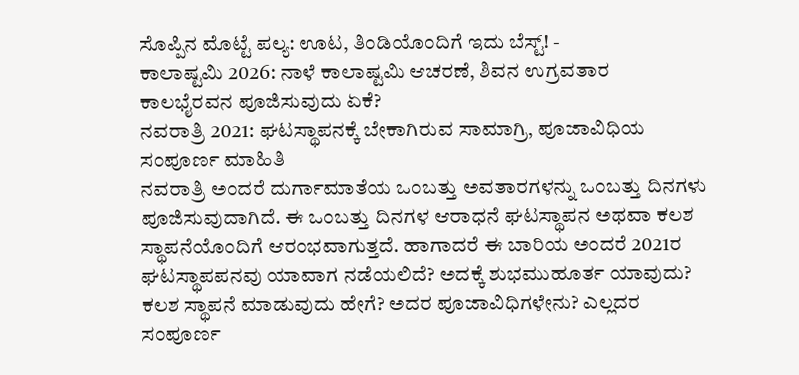ಸೊಪ್ಪಿನ ಮೊಟ್ಟೆ ಪಲ್ಯ: ಊಟ, ತಿಂಡಿಯೊಂದಿಗೆ ಇದು ಬೆಸ್ಟ್! -
ಕಾಲಾಷ್ಟಮಿ 2026: ನಾಳೆ ಕಾಲಾಷ್ಟಮಿ ಆಚರಣೆ, ಶಿವನ ಉಗ್ರವತಾರ ಕಾಲಭೈರವನ ಪೂಜಿಸುವುದು ಏಕೆ?
ನವರಾತ್ರಿ 2021: ಘಟಸ್ಥಾಪನಕ್ಕೆ ಬೇಕಾಗಿರುವ ಸಾಮಾಗ್ರಿ, ಪೂಜಾವಿಧಿಯ ಸಂಪೂರ್ಣ ಮಾಹಿತಿ
ನವರಾತ್ರಿ ಅಂದರೆ ದುರ್ಗಾಮಾತೆಯ ಒಂಬತ್ತು ಅವತಾರಗಳನ್ನು ಒಂಬತ್ತು ದಿನಗಳು ಪೂಜಿಸುವುದಾಗಿದೆ. ಈ ಒಂಬತ್ತು ದಿನಗಳ ಆರಾಧನೆ ಘಟಸ್ಥಾಪನ ಅಥವಾ ಕಲಶ ಸ್ಥಾಪನೆಯೊಂದಿಗೆ ಆರಂಭವಾಗುತ್ತದೆ. ಹಾಗಾದರೆ ಈ ಬಾರಿಯ ಅಂದರೆ 2021ರ ಘಟಸ್ಥಾಪಪನವು ಯಾವಾಗ ನಡೆಯಲಿದೆ? ಅದಕ್ಕೆ ಶುಭಮುಹೂರ್ತ ಯಾವುದು? ಕಲಶ ಸ್ಥಾಪನೆ ಮಾಡುವುದು ಹೇಗೆ? ಅದರ ಪೂಜಾವಿಧಿಗಳೇನು? ಎಲ್ಲದರ ಸಂಪೂರ್ಣ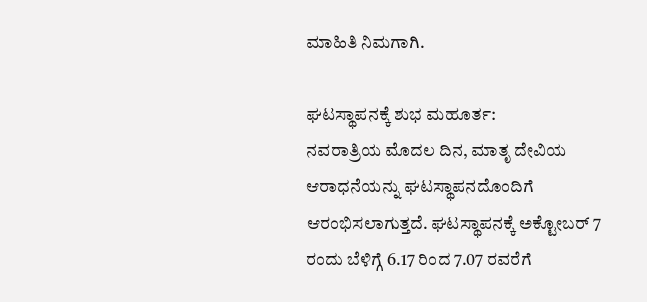ಮಾಹಿತಿ ನಿಮಗಾಗಿ.

ಘಟಸ್ಥಾಪನಕ್ಕೆ ಶುಭ ಮಹೂರ್ತ:
ನವರಾತ್ರಿಯ ಮೊದಲ ದಿನ, ಮಾತೃ ದೇವಿಯ ಆರಾಧನೆಯನ್ನು ಘಟಸ್ಥಾಪನದೊಂದಿಗೆ ಆರಂಭಿಸಲಾಗುತ್ತದೆ. ಘಟಸ್ಥಾಪನಕ್ಕೆ ಅಕ್ಟೋಬರ್ 7 ರಂದು ಬೆಳಿಗ್ಗೆ 6.17 ರಿಂದ 7.07 ರವರೆಗೆ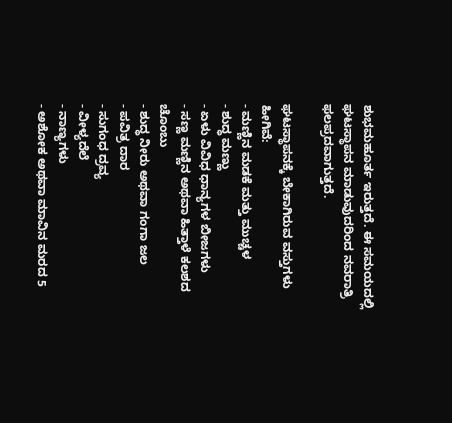ಶುಭಮಹೂರ್ತ ಇರುತ್ತದೆ. ಈ ಸಮಯದಲ್ಲಿ ಘಟಸ್ಥಾಪನ ಮಾಡುವುದರಿಂದ ನವರಾತ್ರಿ ಫಲಪ್ರದವಾಗುತ್ತದೆ.

ಘಟಸ್ಥಾಪನಕ್ಕೆ ಬೇಕಾಗಿರುವ ವಸ್ತುಗಳು ಹೀಗಿವೆ:
- ಮಣ್ಣಿನ ಮಡಕೆ ಮತ್ತು ಮುಚ್ಚಳ
- ಶುದ್ಧ ಮಣ್ಣು
- ಏಳು ವಿವಿಧ ಧಾನ್ಯಗಳ ಬೀಜಗಳು
- ಸಣ್ಣ ಮಣ್ಣಿನ ಅಥವಾ ಹಿತ್ತಾಳೆ ಕಲಶದ ಚೊಂಬು
- ಶುದ್ಧ ನೀರು ಅಥವಾ ಗಂಗಾ ಜಲ
- ಪವಿತ್ರ ದಾರ
- ಸುಗಂಧ ದ್ರವ್ಯ
- ವೀಳ್ಯದೆಲೆ
- ನಾಣ್ಯಗಳು
- ಅಶೋಕ ಅಥವಾ ಮಾವಿನ ಮರದ 5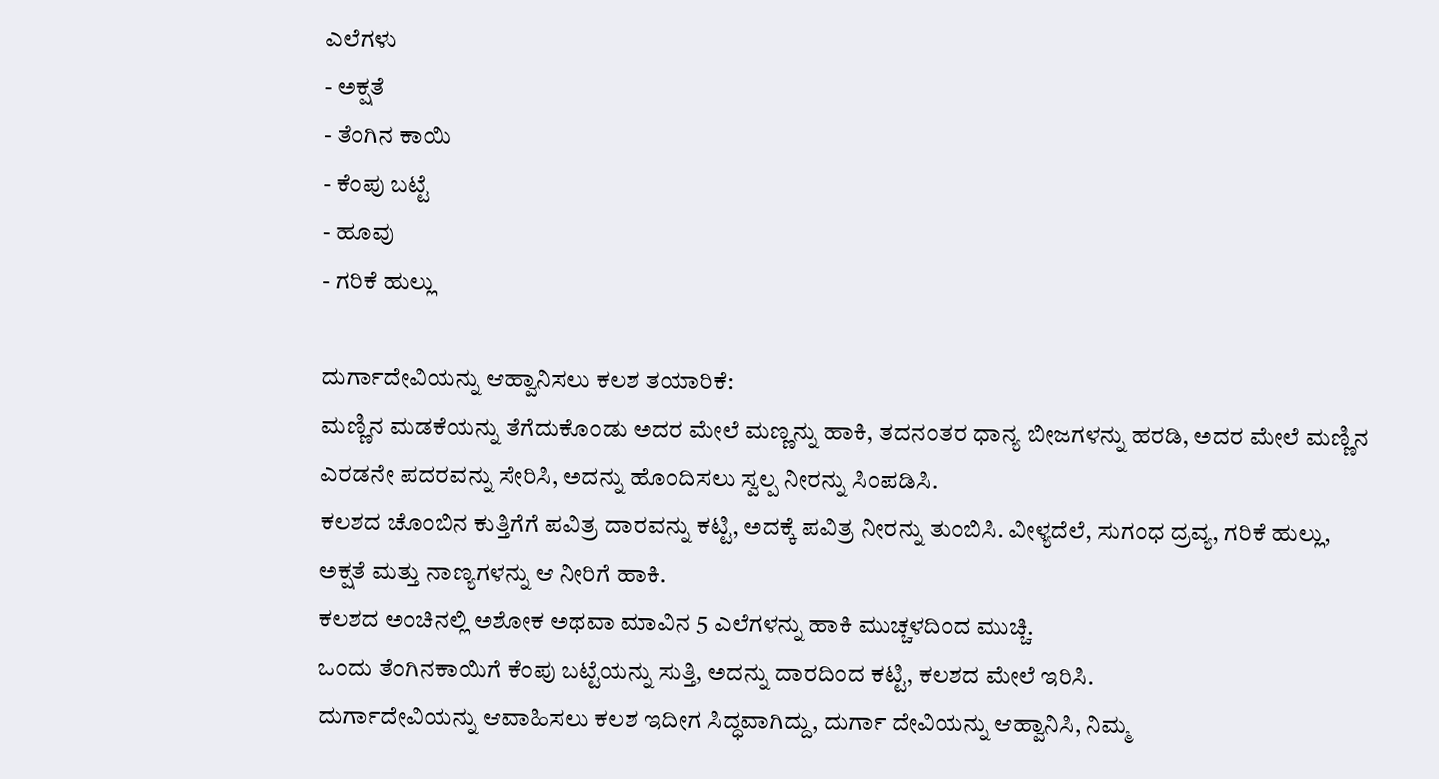ಎಲೆಗಳು
- ಅಕ್ಷತೆ
- ತೆಂಗಿನ ಕಾಯಿ
- ಕೆಂಪು ಬಟ್ಟೆ
- ಹೂವು
- ಗರಿಕೆ ಹುಲ್ಲು

ದುರ್ಗಾದೇವಿಯನ್ನು ಆಹ್ವಾನಿಸಲು ಕಲಶ ತಯಾರಿಕೆ:
ಮಣ್ಣಿನ ಮಡಕೆಯನ್ನು ತೆಗೆದುಕೊಂಡು ಅದರ ಮೇಲೆ ಮಣ್ಣನ್ನು ಹಾಕಿ, ತದನಂತರ ಧಾನ್ಯ ಬೀಜಗಳನ್ನು ಹರಡಿ, ಅದರ ಮೇಲೆ ಮಣ್ಣಿನ ಎರಡನೇ ಪದರವನ್ನು ಸೇರಿಸಿ, ಅದನ್ನು ಹೊಂದಿಸಲು ಸ್ವಲ್ಪ ನೀರನ್ನು ಸಿಂಪಡಿಸಿ.
ಕಲಶದ ಚೊಂಬಿನ ಕುತ್ತಿಗೆಗೆ ಪವಿತ್ರ ದಾರವನ್ನು ಕಟ್ಟಿ, ಅದಕ್ಕೆ ಪವಿತ್ರ ನೀರನ್ನು ತುಂಬಿಸಿ. ವೀಳ್ಯದೆಲೆ, ಸುಗಂಧ ದ್ರವ್ಯ, ಗರಿಕೆ ಹುಲ್ಲು, ಅಕ್ಷತೆ ಮತ್ತು ನಾಣ್ಯಗಳನ್ನು ಆ ನೀರಿಗೆ ಹಾಕಿ.
ಕಲಶದ ಅಂಚಿನಲ್ಲಿ ಅಶೋಕ ಅಥವಾ ಮಾವಿನ 5 ಎಲೆಗಳನ್ನು ಹಾಕಿ ಮುಚ್ಚಳದಿಂದ ಮುಚ್ಚಿ.
ಒಂದು ತೆಂಗಿನಕಾಯಿಗೆ ಕೆಂಪು ಬಟ್ಟೆಯನ್ನು ಸುತ್ತಿ, ಅದನ್ನು ದಾರದಿಂದ ಕಟ್ಟಿ, ಕಲಶದ ಮೇಲೆ ಇರಿಸಿ.
ದುರ್ಗಾದೇವಿಯನ್ನು ಆವಾಹಿಸಲು ಕಲಶ ಇದೀಗ ಸಿದ್ಧವಾಗಿದ್ದು, ದುರ್ಗಾ ದೇವಿಯನ್ನು ಆಹ್ವಾನಿಸಿ, ನಿಮ್ಮ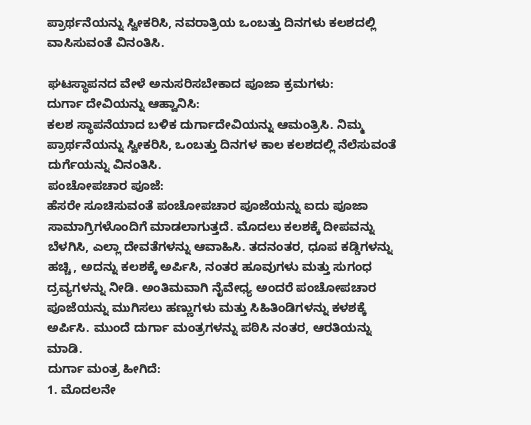ಪ್ರಾರ್ಥನೆಯನ್ನು ಸ್ವೀಕರಿಸಿ, ನವರಾತ್ರಿಯ ಒಂಬತ್ತು ದಿನಗಳು ಕಲಶದಲ್ಲಿ ವಾಸಿಸುವಂತೆ ವಿನಂತಿಸಿ.

ಘಟಸ್ಥಾಪನದ ವೇಳೆ ಅನುಸರಿಸಬೇಕಾದ ಪೂಜಾ ಕ್ರಮಗಳು:
ದುರ್ಗಾ ದೇವಿಯನ್ನು ಆಹ್ವಾನಿಸಿ:
ಕಲಶ ಸ್ಥಾಪನೆಯಾದ ಬಳಿಕ ದುರ್ಗಾದೇವಿಯನ್ನು ಆಮಂತ್ರಿಸಿ. ನಿಮ್ಮ ಪ್ರಾರ್ಥನೆಯನ್ನು ಸ್ವೀಕರಿಸಿ, ಒಂಬತ್ತು ದಿನಗಳ ಕಾಲ ಕಲಶದಲ್ಲಿ ನೆಲೆಸುವಂತೆ ದುರ್ಗೆಯನ್ನು ವಿನಂತಿಸಿ.
ಪಂಚೋಪಚಾರ ಪೂಜೆ:
ಹೆಸರೇ ಸೂಚಿಸುವಂತೆ ಪಂಚೋಪಚಾರ ಪೂಜೆಯನ್ನು ಐದು ಪೂಜಾ ಸಾಮಾಗ್ರಿಗಳೊಂದಿಗೆ ಮಾಡಲಾಗುತ್ತದೆ. ಮೊದಲು ಕಲಶಕ್ಕೆ ದೀಪವನ್ನು ಬೆಳಗಿಸಿ, ಎಲ್ಲಾ ದೇವತೆಗಳನ್ನು ಆವಾಹಿಸಿ. ತದನಂತರ, ಧೂಪ ಕಡ್ಡಿಗಳನ್ನು ಹಚ್ಚಿ, ಅದನ್ನು ಕಲಶಕ್ಕೆ ಅರ್ಪಿಸಿ, ನಂತರ ಹೂವುಗಳು ಮತ್ತು ಸುಗಂಧ ದ್ರವ್ಯಗಳನ್ನು ನೀಡಿ. ಅಂತಿಮವಾಗಿ ನೈವೇಧ್ಯ ಅಂದರೆ ಪಂಚೋಪಚಾರ ಪೂಜೆಯನ್ನು ಮುಗಿಸಲು ಹಣ್ಣುಗಳು ಮತ್ತು ಸಿಹಿತಿಂಡಿಗಳನ್ನು ಕಳಶಕ್ಕೆ ಅರ್ಪಿಸಿ. ಮುಂದೆ ದುರ್ಗಾ ಮಂತ್ರಗಳನ್ನು ಪಠಿಸಿ ನಂತರ, ಆರತಿಯನ್ನು ಮಾಡಿ.
ದುರ್ಗಾ ಮಂತ್ರ ಹೀಗಿದೆ:
1. ಮೊದಲನೇ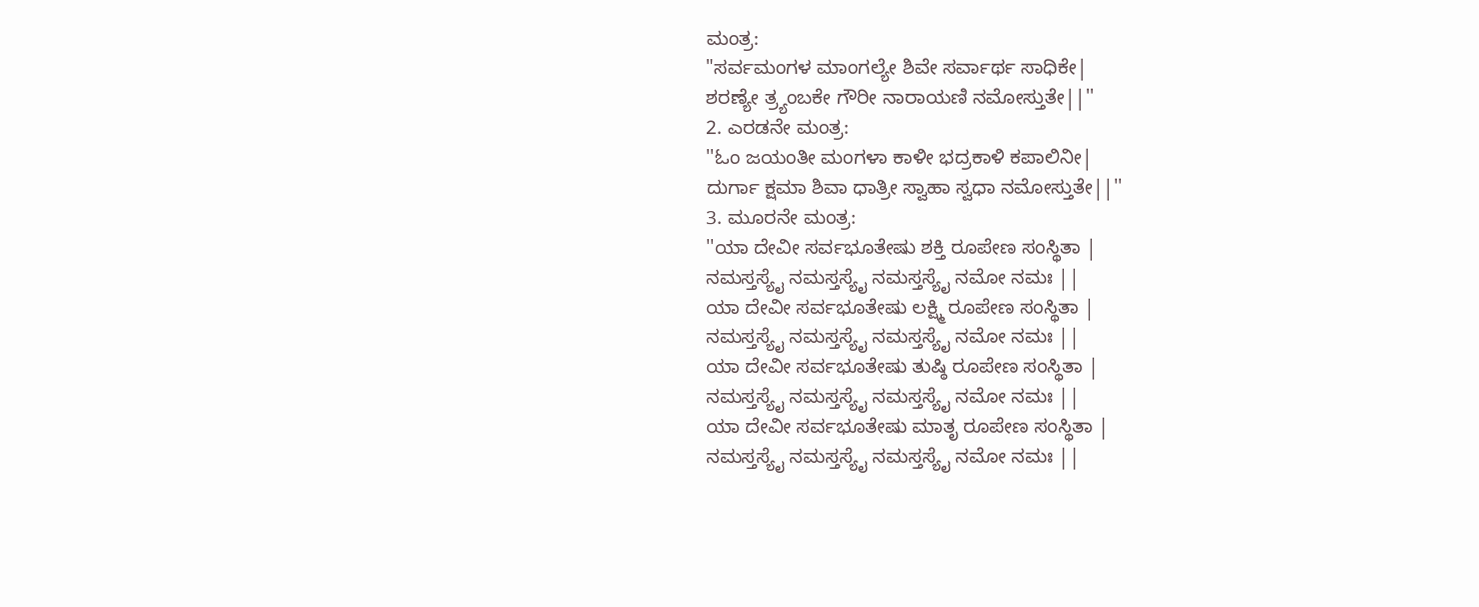ಮಂತ್ರ:
"ಸರ್ವಮಂಗಳ ಮಾಂಗಲ್ಯೇ ಶಿವೇ ಸರ್ವಾರ್ಥ ಸಾಧಿಕೇ|
ಶರಣ್ಯೇ ತ್ರ್ಯಂಬಕೇ ಗೌರೀ ನಾರಾಯಣಿ ನಮೋಸ್ತುತೇ||''
2. ಎರಡನೇ ಮಂತ್ರ:
''ಓಂ ಜಯಂತೀ ಮಂಗಳಾ ಕಾಳೀ ಭದ್ರಕಾಳಿ ಕಪಾಲಿನೀ|
ದುರ್ಗಾ ಕ್ಷಮಾ ಶಿವಾ ಧಾತ್ರೀ ಸ್ವಾಹಾ ಸ್ವಧಾ ನಮೋಸ್ತುತೇ||''
3. ಮೂರನೇ ಮಂತ್ರ:
''ಯಾ ದೇವೀ ಸರ್ವಭೂತೇಷು ಶಕ್ತಿ ರೂಪೇಣ ಸಂಸ್ಥಿತಾ |
ನಮಸ್ತಸ್ಯೈ ನಮಸ್ತಸ್ಯೈ ನಮಸ್ತಸ್ಯೈ ನಮೋ ನಮಃ ||
ಯಾ ದೇವೀ ಸರ್ವಭೂತೇಷು ಲಕ್ಷ್ಮಿ ರೂಪೇಣ ಸಂಸ್ಥಿತಾ |
ನಮಸ್ತಸ್ಯೈ ನಮಸ್ತಸ್ಯೈ ನಮಸ್ತಸ್ಯೈ ನಮೋ ನಮಃ ||
ಯಾ ದೇವೀ ಸರ್ವಭೂತೇಷು ತುಷ್ಠಿ ರೂಪೇಣ ಸಂಸ್ಥಿತಾ |
ನಮಸ್ತಸ್ಯೈ ನಮಸ್ತಸ್ಯೈ ನಮಸ್ತಸ್ಯೈ ನಮೋ ನಮಃ ||
ಯಾ ದೇವೀ ಸರ್ವಭೂತೇಷು ಮಾತೃ ರೂಪೇಣ ಸಂಸ್ಥಿತಾ |
ನಮಸ್ತಸ್ಯೈ ನಮಸ್ತಸ್ಯೈ ನಮಸ್ತಸ್ಯೈ ನಮೋ ನಮಃ ||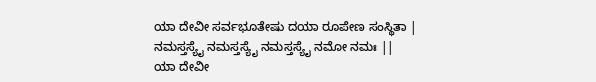ಯಾ ದೇವೀ ಸರ್ವಭೂತೇಷು ದಯಾ ರೂಪೇಣ ಸಂಸ್ಥಿತಾ |
ನಮಸ್ತಸ್ಯೈ ನಮಸ್ತಸ್ಯೈ ನಮಸ್ತಸ್ಯೈ ನಮೋ ನಮಃ ||
ಯಾ ದೇವೀ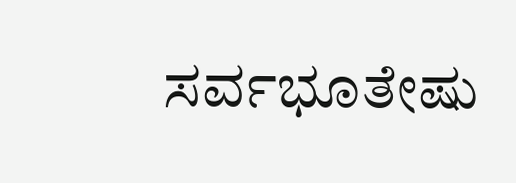ಸರ್ವಭೂತೇಷು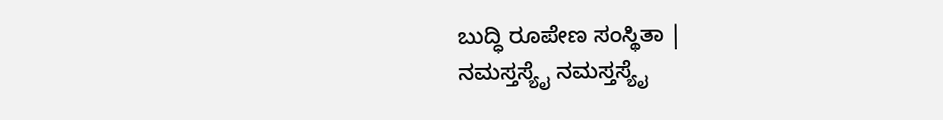ಬುದ್ಧಿ ರೂಪೇಣ ಸಂಸ್ಥಿತಾ |
ನಮಸ್ತಸ್ಯೈ ನಮಸ್ತಸ್ಯೈ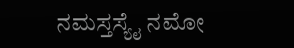ನಮಸ್ತಸ್ಯೈ ನಮೋ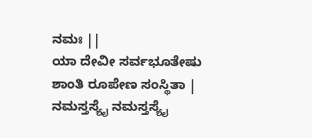ನಮಃ ||
ಯಾ ದೇವೀ ಸರ್ವಭೂತೇಷು ಶಾಂತಿ ರೂಪೇಣ ಸಂಸ್ಥಿತಾ |
ನಮಸ್ತಸ್ಯೈ ನಮಸ್ತಸ್ಯೈ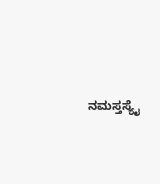ನಮಸ್ತಸ್ಯೈ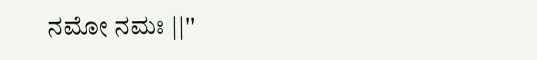ನಮೋ ನಮಃ ||''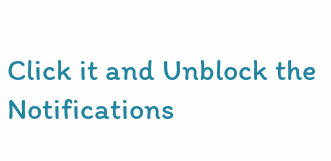Click it and Unblock the Notifications